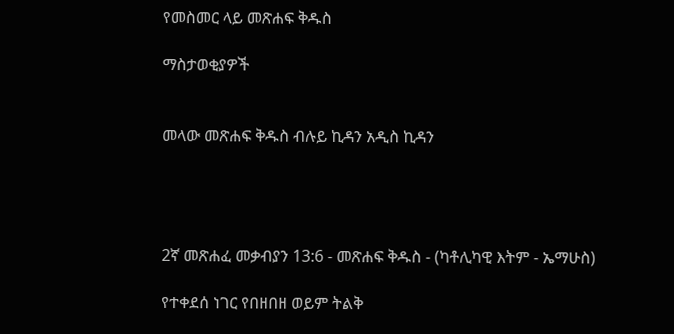የመስመር ላይ መጽሐፍ ቅዱስ

ማስታወቂያዎች


መላው መጽሐፍ ቅዱስ ብሉይ ኪዳን አዲስ ኪዳን




2ኛ መጽሐፈ መቃብያን 13:6 - መጽሐፍ ቅዱስ - (ካቶሊካዊ እትም - ኤማሁስ)

የተቀደሰ ነገር የበዘበዘ ወይም ትልቅ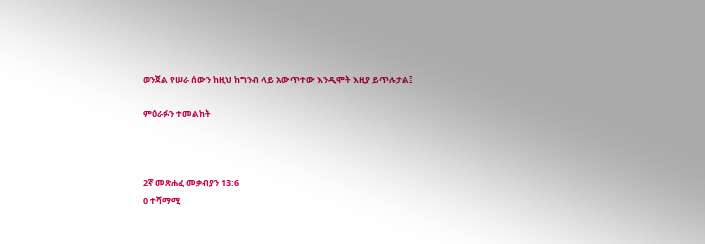ወንጀል የሠራ ሰውን ከዚህ ከግንብ ላይ አውጥተው እንዲሞት እዚያ ይጥሉታል፤

ምዕራፉን ተመልከት



2ኛ መጽሐፈ መቃብያን 13:6
0 ተሻማሚ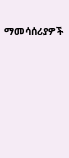ማመሳሰሪያዎች